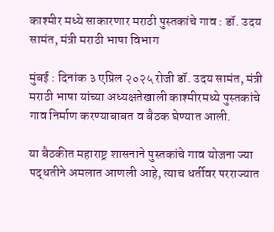काश्मीर मध्ये साकारणार मराठी पुस्तकांचे गाव : डॉ. उदय सामंत, मंत्री मराठी भाषा विभाग

मुंबई : दिनांक ३ एप्रिल २०२५ रोजी डॉ. उदय सामंत, मंत्री मराठी भाषा यांच्या अध्यक्षतेखाली काश्मीरमध्ये पुस्तकांचे गाव निर्माण करण्याबाबत व बैठक घेण्यात आली.

या बैठकीत महाराष्ट्र शासनाने पुस्तकांचे गाव योजना ज्या पद्धतीने अमलात आणली आहे, त्याच धर्तीवर परराज्यात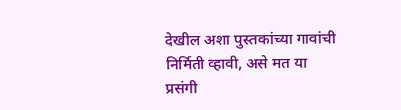देखील अशा पुस्तकांच्या गावांची निर्मिती व्हावी, असे मत या प्रसंगी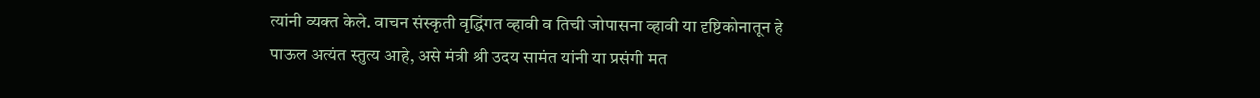त्यांनी व्यक्त केले. वाचन संस्कृती वृद्धिंगत व्हावी व तिची जोपासना व्हावी या दृष्टिकोनातून हे पाऊल अत्यंत स्तुत्य आहे, असे मंत्री श्री उदय सामंत यांनी या प्रसंगी मत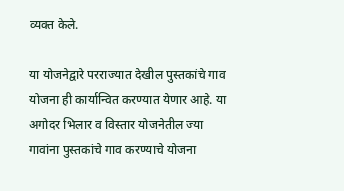व्यक्त केले.

या योजनेद्वारे परराज्यात देखील पुस्तकांचे गाव योजना ही कार्यान्वित करण्यात येणार आहे. या अगोदर भिलार व विस्तार योजनेतील ज्या गावांना पुस्तकांचे गाव करण्याचे योजना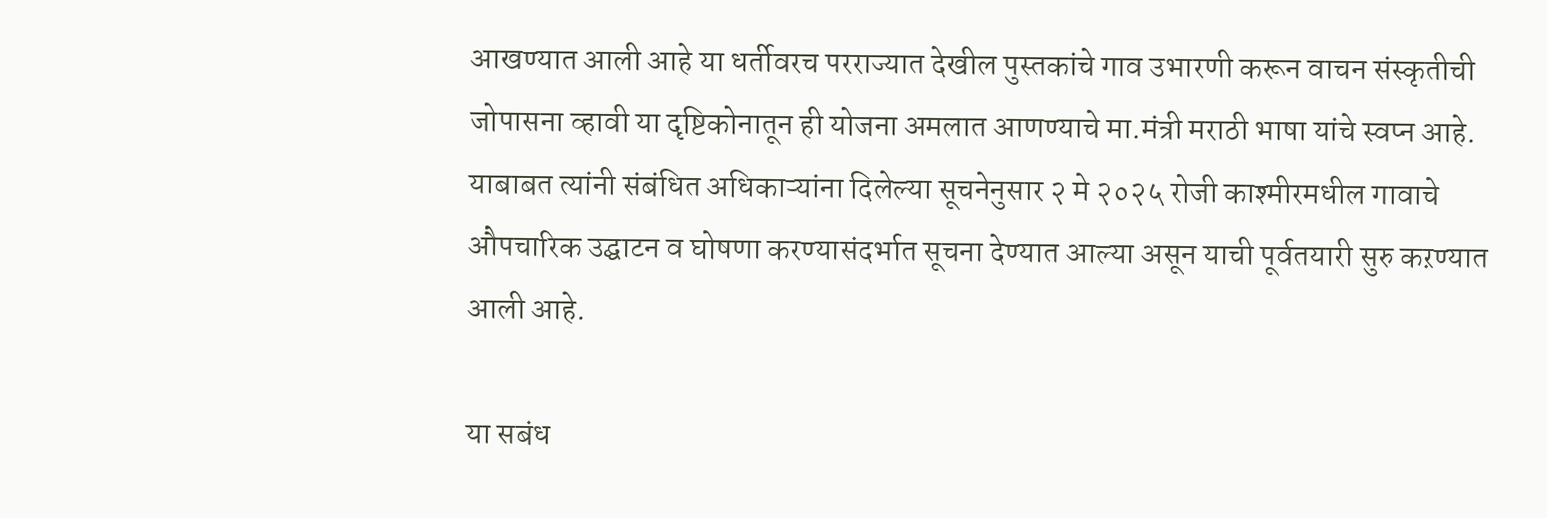आखण्यात आली आहे या धर्तीवरच परराज्यात देखील पुस्तकांचे गाव उभारणी करून वाचन संस्कृतीची जोपासना व्हावी या दृष्टिकोनातून ही योजना अमलात आणण्याचे मा.मंत्री मराठी भाषा यांचे स्वप्न आहे. याबाबत त्यांनी संबंधित अधिकाऱ्यांना दिलेल्या सूचनेनुसार २ मे २०२५ रोजी काश्मीरमधील गावाचे औपचारिक उद्घाटन व घोषणा करण्यासंदर्भात सूचना देण्यात आल्या असून याची पूर्वतयारी सुरु कऱण्यात आली आहे.

या सबंध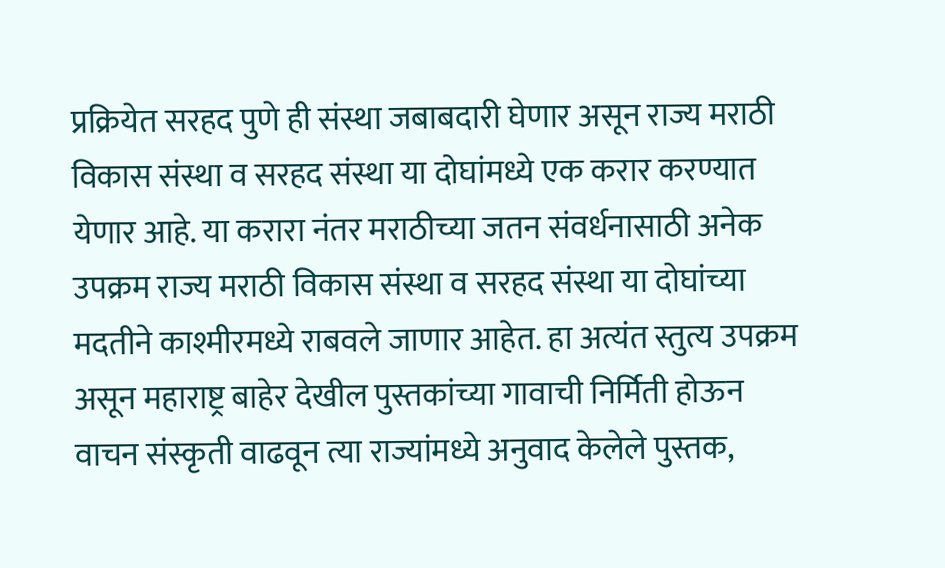प्रक्रियेत सरहद पुणे ही संस्था जबाबदारी घेणार असून राज्य मराठी विकास संस्था व सरहद संस्था या दोघांमध्ये एक करार करण्यात येणार आहे. या करारा नंतर मराठीच्या जतन संवर्धनासाठी अनेक उपक्रम राज्य मराठी विकास संस्था व सरहद संस्था या दोघांच्या मदतीने काश्मीरमध्ये राबवले जाणार आहेत. हा अत्यंत स्तुत्य उपक्रम असून महाराष्ट्र बाहेर देखील पुस्तकांच्या गावाची निर्मिती होऊन वाचन संस्कृती वाढवून त्या राज्यांमध्ये अनुवाद केलेले पुस्तक,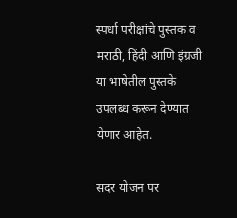स्पर्धा परीक्षांचे पुस्तक व मराठी, हिंदी आणि इंग्रजी या भाषेतील पुस्तके उपलब्ध करून देण्यात येणार आहेत.

सदर योजन पर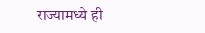राज्यामध्ये ही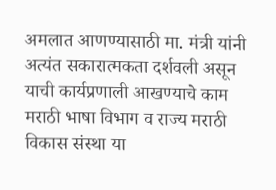अमलात आणण्यासाठी मा. मंत्री यांनी अत्यंत सकारात्मकता दर्शवली असून याची कार्यप्रणाली आखण्याचे काम मराठी भाषा विभाग व राज्य मराठी विकास संस्था या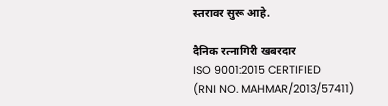स्तरावर सुरू आहे.

दैनिक रत्नागिरी खबरदार
ISO 9001:2015 CERTIFIED
(RNI NO. MAHMAR/2013/57411)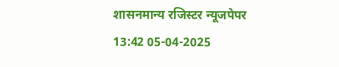शासनमान्य रजिस्टर न्यूजपेपर
13:42 05-04-2025